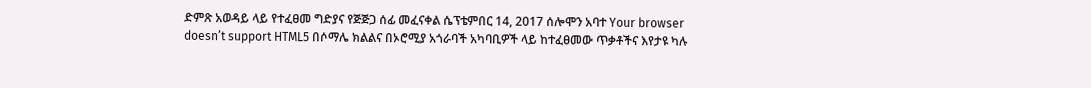ድምጽ አወዳይ ላይ የተፈፀመ ግድያና የጅጅጋ ሰፊ መፈናቀል ሴፕቴምበር 14, 2017 ሰሎሞን አባተ Your browser doesn’t support HTML5 በሶማሌ ክልልና በኦሮሚያ አጎራባች አካባቢዎች ላይ ከተፈፀመው ጥቃቶችና እየታዩ ካሉ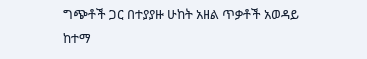ግጭቶች ጋር በተያያዙ ሁከት አዘል ጥቃቶች አወዳይ ከተማ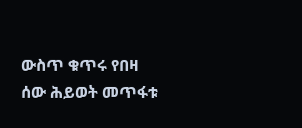ውስጥ ቁጥሩ የበዛ ሰው ሕይወት መጥፋቱ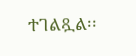ተገልጿል፡፡